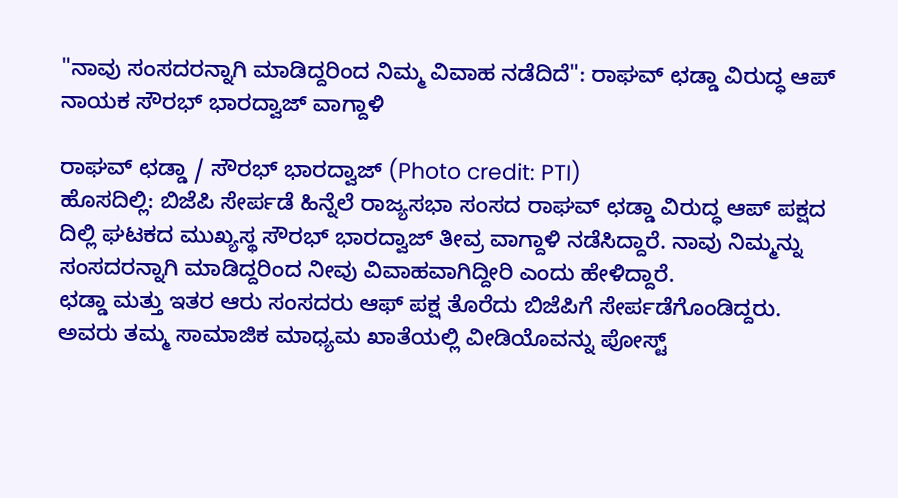"ನಾವು ಸಂಸದರನ್ನಾಗಿ ಮಾಡಿದ್ದರಿಂದ ನಿಮ್ಮ ವಿವಾಹ ನಡೆದಿದೆ": ರಾಘವ್ ಛಡ್ಡಾ ವಿರುದ್ಧ ಆಪ್ ನಾಯಕ ಸೌರಭ್ ಭಾರದ್ವಾಜ್ ವಾಗ್ದಾಳಿ

ರಾಘವ್ ಛಡ್ಡಾ / ಸೌರಭ್ ಭಾರದ್ವಾಜ್ (Photo credit: PTI)
ಹೊಸದಿಲ್ಲಿ: ಬಿಜೆಪಿ ಸೇರ್ಪಡೆ ಹಿನ್ನೆಲೆ ರಾಜ್ಯಸಭಾ ಸಂಸದ ರಾಘವ್ ಛಡ್ಡಾ ವಿರುದ್ಧ ಆಪ್ ಪಕ್ಷದ ದಿಲ್ಲಿ ಘಟಕದ ಮುಖ್ಯಸ್ಥ ಸೌರಭ್ ಭಾರದ್ವಾಜ್ ತೀವ್ರ ವಾಗ್ದಾಳಿ ನಡೆಸಿದ್ದಾರೆ. ನಾವು ನಿಮ್ಮನ್ನು ಸಂಸದರನ್ನಾಗಿ ಮಾಡಿದ್ದರಿಂದ ನೀವು ವಿವಾಹವಾಗಿದ್ದೀರಿ ಎಂದು ಹೇಳಿದ್ದಾರೆ.
ಛಡ್ಡಾ ಮತ್ತು ಇತರ ಆರು ಸಂಸದರು ಆಫ್ ಪಕ್ಷ ತೊರೆದು ಬಿಜೆಪಿಗೆ ಸೇರ್ಪಡೆಗೊಂಡಿದ್ದರು.
ಅವರು ತಮ್ಮ ಸಾಮಾಜಿಕ ಮಾಧ್ಯಮ ಖಾತೆಯಲ್ಲಿ ವೀಡಿಯೊವನ್ನು ಪೋಸ್ಟ್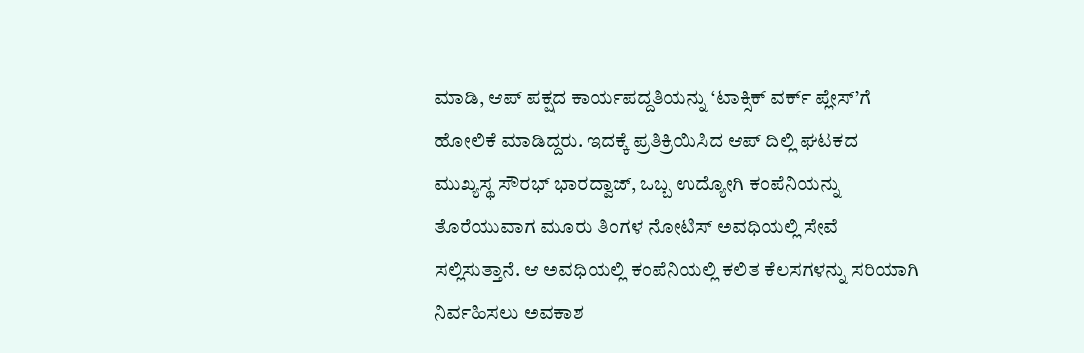ಮಾಡಿ, ಆಪ್ ಪಕ್ಷದ ಕಾರ್ಯಪದ್ದತಿಯನ್ನು ‘ಟಾಕ್ಸಿಕ್ ವರ್ಕ್ ಪ್ಲೇಸ್’ಗೆ ಹೋಲಿಕೆ ಮಾಡಿದ್ದರು. ಇದಕ್ಕೆ ಪ್ರತಿಕ್ರಿಯಿಸಿದ ಆಪ್ ದಿಲ್ಲಿ ಘಟಕದ ಮುಖ್ಯಸ್ಥ ಸೌರಭ್ ಭಾರದ್ವಾಜ್, ಒಬ್ಬ ಉದ್ಯೋಗಿ ಕಂಪೆನಿಯನ್ನು ತೊರೆಯುವಾಗ ಮೂರು ತಿಂಗಳ ನೋಟಿಸ್ ಅವಧಿಯಲ್ಲಿ ಸೇವೆ ಸಲ್ಲಿಸುತ್ತಾನೆ. ಆ ಅವಧಿಯಲ್ಲಿ ಕಂಪೆನಿಯಲ್ಲಿ ಕಲಿತ ಕೆಲಸಗಳನ್ನು ಸರಿಯಾಗಿ ನಿರ್ವಹಿಸಲು ಅವಕಾಶ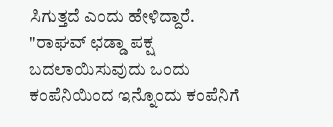ಸಿಗುತ್ತದೆ ಎಂದು ಹೇಳಿದ್ದಾರೆ.
"ರಾಘವ್ ಛಡ್ಡಾ ಪಕ್ಷ ಬದಲಾಯಿಸುವುದು ಒಂದು ಕಂಪೆನಿಯಿಂದ ಇನ್ನೊಂದು ಕಂಪೆನಿಗೆ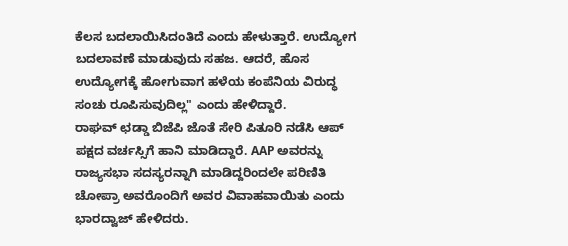ಕೆಲಸ ಬದಲಾಯಿಸಿದಂತಿದೆ ಎಂದು ಹೇಳುತ್ತಾರೆ. ಉದ್ಯೋಗ ಬದಲಾವಣೆ ಮಾಡುವುದು ಸಹಜ. ಆದರೆ, ಹೊಸ ಉದ್ಯೋಗಕ್ಕೆ ಹೋಗುವಾಗ ಹಳೆಯ ಕಂಪೆನಿಯ ವಿರುದ್ಧ ಸಂಚು ರೂಪಿಸುವುದಿಲ್ಲ" ಎಂದು ಹೇಳಿದ್ದಾರೆ.
ರಾಘವ್ ಛಡ್ಡಾ ಬಿಜೆಪಿ ಜೊತೆ ಸೇರಿ ಪಿತೂರಿ ನಡೆಸಿ ಆಪ್ ಪಕ್ಷದ ವರ್ಚಸ್ಸಿಗೆ ಹಾನಿ ಮಾಡಿದ್ದಾರೆ. AAP ಅವರನ್ನು ರಾಜ್ಯಸಭಾ ಸದಸ್ಯರನ್ನಾಗಿ ಮಾಡಿದ್ದರಿಂದಲೇ ಪರಿಣಿತಿ ಚೋಪ್ರಾ ಅವರೊಂದಿಗೆ ಅವರ ವಿವಾಹವಾಯಿತು ಎಂದು ಭಾರದ್ವಾಜ್ ಹೇಳಿದರು.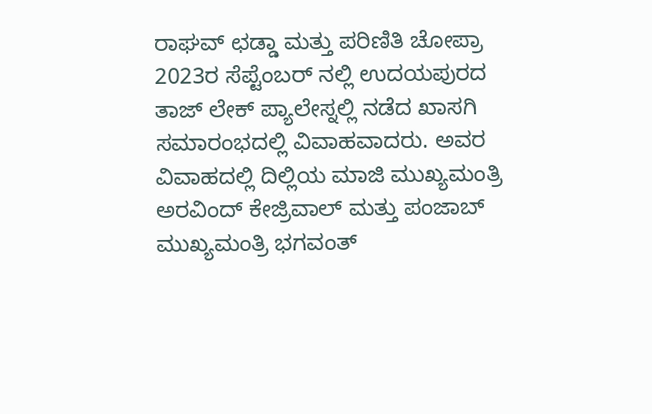ರಾಘವ್ ಛಡ್ಡಾ ಮತ್ತು ಪರಿಣಿತಿ ಚೋಪ್ರಾ 2023ರ ಸೆಪ್ಟೆಂಬರ್ ನಲ್ಲಿ ಉದಯಪುರದ ತಾಜ್ ಲೇಕ್ ಪ್ಯಾಲೇಸ್ನಲ್ಲಿ ನಡೆದ ಖಾಸಗಿ ಸಮಾರಂಭದಲ್ಲಿ ವಿವಾಹವಾದರು. ಅವರ ವಿವಾಹದಲ್ಲಿ ದಿಲ್ಲಿಯ ಮಾಜಿ ಮುಖ್ಯಮಂತ್ರಿ ಅರವಿಂದ್ ಕೇಜ್ರಿವಾಲ್ ಮತ್ತು ಪಂಜಾಬ್ ಮುಖ್ಯಮಂತ್ರಿ ಭಗವಂತ್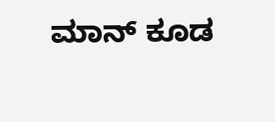ಮಾನ್ ಕೂಡ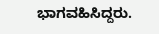ಭಾಗವಹಿಸಿದ್ದರು.